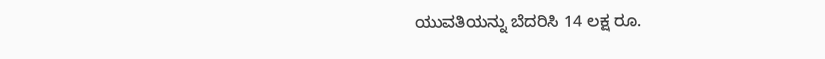ಯುವತಿಯನ್ನು ಬೆದರಿಸಿ 14 ಲಕ್ಷ ರೂ.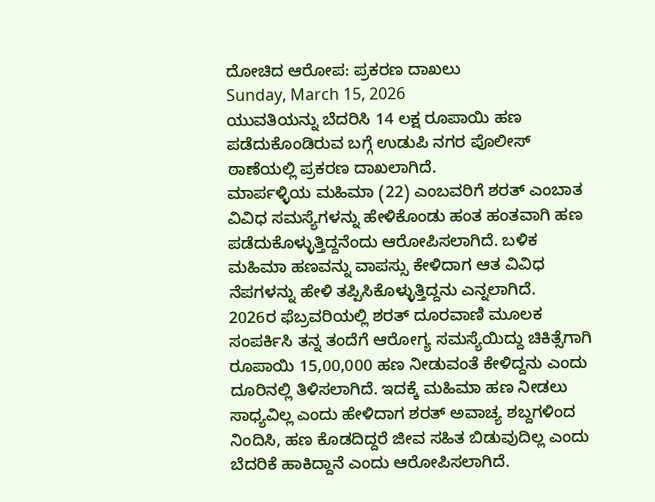ದೋಚಿದ ಆರೋಪ: ಪ್ರಕರಣ ದಾಖಲು
Sunday, March 15, 2026
ಯುವತಿಯನ್ನು ಬೆದರಿಸಿ 14 ಲಕ್ಷ ರೂಪಾಯಿ ಹಣ ಪಡೆದುಕೊಂಡಿರುವ ಬಗ್ಗೆ ಉಡುಪಿ ನಗರ ಪೊಲೀಸ್ ಠಾಣೆಯಲ್ಲಿ ಪ್ರಕರಣ ದಾಖಲಾಗಿದೆ.
ಮಾರ್ಪಳ್ಳಿಯ ಮಹಿಮಾ (22) ಎಂಬವರಿಗೆ ಶರತ್ ಎಂಬಾತ ವಿವಿಧ ಸಮಸ್ಯೆಗಳನ್ನು ಹೇಳಿಕೊಂಡು ಹಂತ ಹಂತವಾಗಿ ಹಣ ಪಡೆದುಕೊಳ್ಳುತ್ತಿದ್ದನೆಂದು ಆರೋಪಿಸಲಾಗಿದೆ. ಬಳಿಕ ಮಹಿಮಾ ಹಣವನ್ನು ವಾಪಸ್ಸು ಕೇಳಿದಾಗ ಆತ ವಿವಿಧ ನೆಪಗಳನ್ನು ಹೇಳಿ ತಪ್ಪಿಸಿಕೊಳ್ಳುತ್ತಿದ್ದನು ಎನ್ನಲಾಗಿದೆ.
2026ರ ಫೆಬ್ರವರಿಯಲ್ಲಿ ಶರತ್ ದೂರವಾಣಿ ಮೂಲಕ ಸಂಪರ್ಕಿಸಿ ತನ್ನ ತಂದೆಗೆ ಆರೋಗ್ಯ ಸಮಸ್ಯೆಯಿದ್ದು ಚಿಕಿತ್ಸೆಗಾಗಿ ರೂಪಾಯಿ 15,00,000 ಹಣ ನೀಡುವಂತೆ ಕೇಳಿದ್ದನು ಎಂದು ದೂರಿನಲ್ಲಿ ತಿಳಿಸಲಾಗಿದೆ. ಇದಕ್ಕೆ ಮಹಿಮಾ ಹಣ ನೀಡಲು ಸಾಧ್ಯವಿಲ್ಲ ಎಂದು ಹೇಳಿದಾಗ ಶರತ್ ಅವಾಚ್ಯ ಶಬ್ದಗಳಿಂದ ನಿಂದಿಸಿ, ಹಣ ಕೊಡದಿದ್ದರೆ ಜೀವ ಸಹಿತ ಬಿಡುವುದಿಲ್ಲ ಎಂದು ಬೆದರಿಕೆ ಹಾಕಿದ್ದಾನೆ ಎಂದು ಆರೋಪಿಸಲಾಗಿದೆ.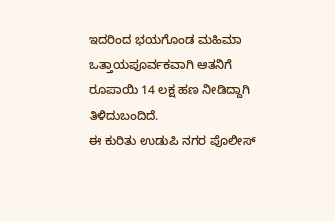ಇದರಿಂದ ಭಯಗೊಂಡ ಮಹಿಮಾ ಒತ್ತಾಯಪೂರ್ವಕವಾಗಿ ಆತನಿಗೆ ರೂಪಾಯಿ 14 ಲಕ್ಷ ಹಣ ನೀಡಿದ್ದಾಗಿ ತಿಳಿದುಬಂದಿದೆ.
ಈ ಕುರಿತು ಉಡುಪಿ ನಗರ ಪೊಲೀಸ್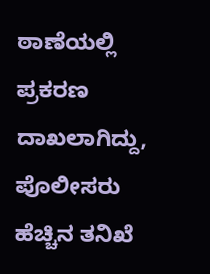ಠಾಣೆಯಲ್ಲಿ ಪ್ರಕರಣ ದಾಖಲಾಗಿದ್ದು, ಪೊಲೀಸರು ಹೆಚ್ಚಿನ ತನಿಖೆ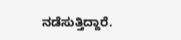ನಡೆಸುತ್ತಿದ್ದಾರೆ.